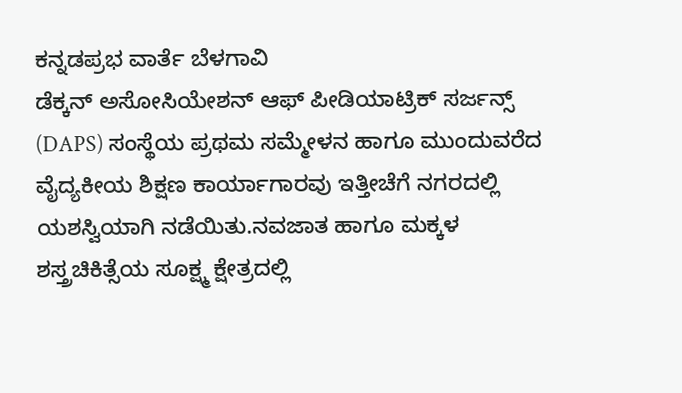ಕನ್ನಡಪ್ರಭ ವಾರ್ತೆ ಬೆಳಗಾವಿ
ಡೆಕ್ಕನ್ ಅಸೋಸಿಯೇಶನ್ ಆಫ್ ಪೀಡಿಯಾಟ್ರಿಕ್ ಸರ್ಜನ್ಸ್ (DAPS) ಸಂಸ್ಥೆಯ ಪ್ರಥಮ ಸಮ್ಮೇಳನ ಹಾಗೂ ಮುಂದುವರೆದ ವೈದ್ಯಕೀಯ ಶಿಕ್ಷಣ ಕಾರ್ಯಾಗಾರವು ಇತ್ತೀಚೆಗೆ ನಗರದಲ್ಲಿ ಯಶಸ್ವಿಯಾಗಿ ನಡೆಯಿತು.ನವಜಾತ ಹಾಗೂ ಮಕ್ಕಳ ಶಸ್ತ್ರಚಿಕಿತ್ಸೆಯ ಸೂಕ್ಷ್ಮ ಕ್ಷೇತ್ರದಲ್ಲಿ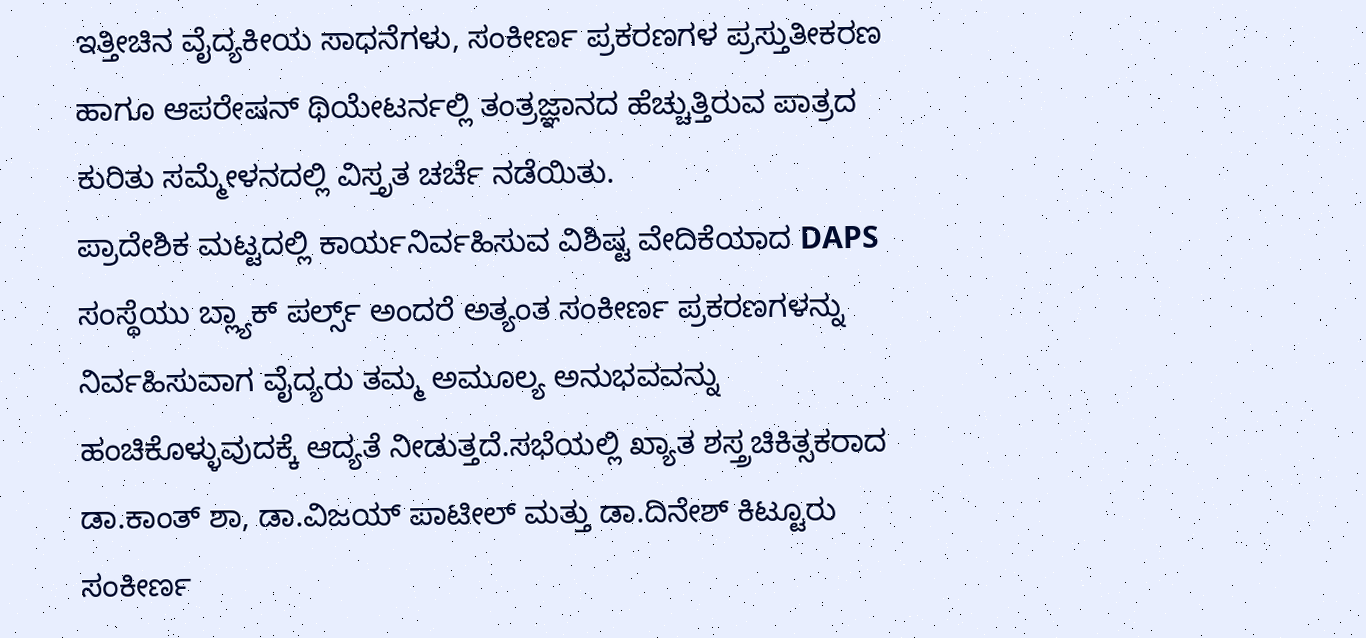ಇತ್ತೀಚಿನ ವೈದ್ಯಕೀಯ ಸಾಧನೆಗಳು, ಸಂಕೀರ್ಣ ಪ್ರಕರಣಗಳ ಪ್ರಸ್ತುತೀಕರಣ ಹಾಗೂ ಆಪರೇಷನ್ ಥಿಯೇಟರ್ನಲ್ಲಿ ತಂತ್ರಜ್ಞಾನದ ಹೆಚ್ಚುತ್ತಿರುವ ಪಾತ್ರದ ಕುರಿತು ಸಮ್ಮೇಳನದಲ್ಲಿ ವಿಸ್ತೃತ ಚರ್ಚೆ ನಡೆಯಿತು.
ಪ್ರಾದೇಶಿಕ ಮಟ್ಟದಲ್ಲಿ ಕಾರ್ಯನಿರ್ವಹಿಸುವ ವಿಶಿಷ್ಟ ವೇದಿಕೆಯಾದ DAPS ಸಂಸ್ಥೆಯು ಬ್ಲ್ಯಾಕ್ ಪರ್ಲ್ಸ್ ಅಂದರೆ ಅತ್ಯಂತ ಸಂಕೀರ್ಣ ಪ್ರಕರಣಗಳನ್ನು ನಿರ್ವಹಿಸುವಾಗ ವೈದ್ಯರು ತಮ್ಮ ಅಮೂಲ್ಯ ಅನುಭವವನ್ನು ಹಂಚಿಕೊಳ್ಳುವುದಕ್ಕೆ ಆದ್ಯತೆ ನೀಡುತ್ತದೆ.ಸಭೆಯಲ್ಲಿ ಖ್ಯಾತ ಶಸ್ತ್ರಚಿಕಿತ್ಸಕರಾದ ಡಾ.ಕಾಂತ್ ಶಾ, ಡಾ.ವಿಜಯ್ ಪಾಟೀಲ್ ಮತ್ತು ಡಾ.ದಿನೇಶ್ ಕಿಟ್ಟೂರು ಸಂಕೀರ್ಣ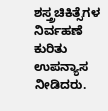ಶಸ್ತ್ರಚಿಕಿತ್ಸೆಗಳ ನಿರ್ವಹಣೆ ಕುರಿತು ಉಪನ್ಯಾಸ ನೀಡಿದರು.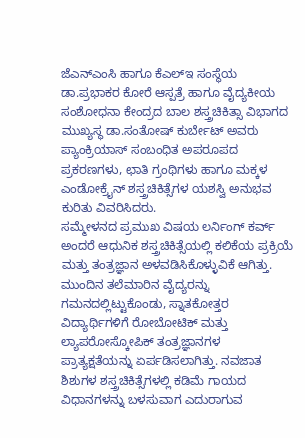ಜೆಎನ್ಎಂಸಿ ಹಾಗೂ ಕೆಎಲ್ಇ ಸಂಸ್ಥೆಯ ಡಾ.ಪ್ರಭಾಕರ ಕೋರೆ ಆಸ್ಪತ್ರೆ ಹಾಗೂ ವೈದ್ಯಕೀಯ ಸಂಶೋಧನಾ ಕೇಂದ್ರದ ಬಾಲ ಶಸ್ತ್ರಚಿಕಿತ್ಸಾ ವಿಭಾಗದ ಮುಖ್ಯಸ್ಥ ಡಾ.ಸಂತೋಷ್ ಕುರ್ಬೇಟ್ ಅವರು ಪ್ಯಾಂಕ್ರಿಯಾಸ್ ಸಂಬಂಧಿತ ಅಪರೂಪದ ಪ್ರಕರಣಗಳು, ಛಾತಿ ಗ್ರಂಥಿಗಳು ಹಾಗೂ ಮಕ್ಕಳ ಎಂಡೋಕ್ರೈನ್ ಶಸ್ತ್ರಚಿಕಿತ್ಸೆಗಳ ಯಶಸ್ವಿ ಅನುಭವ ಕುರಿತು ವಿವರಿಸಿದರು.
ಸಮ್ಮೇಳನದ ಪ್ರಮುಖ ವಿಷಯ ಲರ್ನಿಂಗ್ ಕರ್ವ್ ಅಂದರೆ ಆಧುನಿಕ ಶಸ್ತ್ರಚಿಕಿತ್ಸೆಯಲ್ಲಿ ಕಲಿಕೆಯ ಪ್ರಕ್ರಿಯೆ ಮತ್ತು ತಂತ್ರಜ್ಞಾನ ಅಳವಡಿಸಿಕೊಳ್ಳುವಿಕೆ ಆಗಿತ್ತು. ಮುಂದಿನ ತಲೆಮಾರಿನ ವೈದ್ಯರನ್ನು ಗಮನದಲ್ಲಿಟ್ಟುಕೊಂಡು, ಸ್ನಾತಕೋತ್ತರ ವಿದ್ಯಾರ್ಥಿಗಳಿಗೆ ರೋಬೋಟಿಕ್ ಮತ್ತು ಲ್ಯಾಪರೋಸ್ಕೋಪಿಕ್ ತಂತ್ರಜ್ಞಾನಗಳ ಪ್ರಾತ್ಯಕ್ಷತೆಯನ್ನು ಏರ್ಪಡಿಸಲಾಗಿತ್ತು. ನವಜಾತ ಶಿಶುಗಳ ಶಸ್ತ್ರಚಿಕಿತ್ಸೆಗಳಲ್ಲಿ ಕಡಿಮೆ ಗಾಯದ ವಿಧಾನಗಳನ್ನು ಬಳಸುವಾಗ ಎದುರಾಗುವ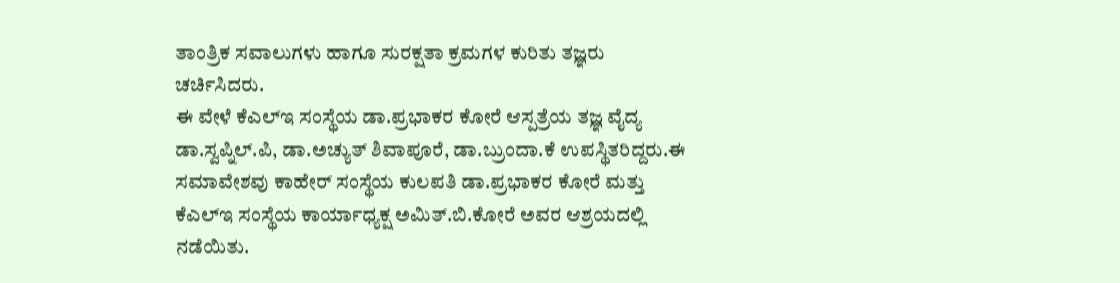ತಾಂತ್ರಿಕ ಸವಾಲುಗಳು ಹಾಗೂ ಸುರಕ್ಷತಾ ಕ್ರಮಗಳ ಕುರಿತು ತಜ್ಞರು ಚರ್ಚಿಸಿದರು.
ಈ ವೇಳೆ ಕೆಎಲ್ಇ ಸಂಸ್ಥೆಯ ಡಾ.ಪ್ರಭಾಕರ ಕೋರೆ ಆಸ್ಪತ್ರೆಯ ತಜ್ಞ ವೈದ್ಯ ಡಾ.ಸ್ವಪ್ನಿಲ್.ಪಿ, ಡಾ.ಅಚ್ಯುತ್ ಶಿವಾಪೂರೆ, ಡಾ.ಬ್ರುಂದಾ.ಕೆ ಉಪಸ್ಥಿತರಿದ್ದರು.ಈ ಸಮಾವೇಶವು ಕಾಹೇರ್ ಸಂಸ್ಥೆಯ ಕುಲಪತಿ ಡಾ.ಪ್ರಭಾಕರ ಕೋರೆ ಮತ್ತು ಕೆಎಲ್ಇ ಸಂಸ್ಥೆಯ ಕಾರ್ಯಾಧ್ಯಕ್ಷ ಅಮಿತ್.ಬಿ.ಕೋರೆ ಅವರ ಆಶ್ರಯದಲ್ಲಿ ನಡೆಯಿತು.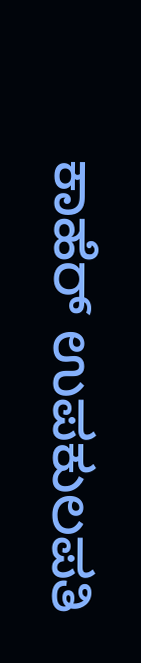ಕಾಹೆರ್ ಉಪಕುಲಪತಿ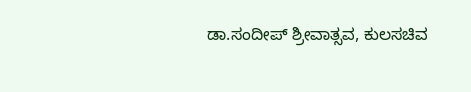ಡಾ.ಸಂದೀಪ್ ಶ್ರೀವಾತ್ಸವ, ಕುಲಸಚಿವ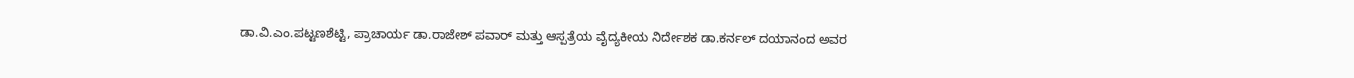ಡಾ.ವಿ.ಎಂ.ಪಟ್ಟಣಶೆಟ್ಟಿ, ಪ್ರಾಚಾರ್ಯ ಡಾ.ರಾಜೇಶ್ ಪವಾರ್ ಮತ್ತು ಆಸ್ಪತ್ರೆಯ ವೈದ್ಯಕೀಯ ನಿರ್ದೇಶಕ ಡಾ.ಕರ್ನಲ್ ದಯಾನಂದ ಅವರ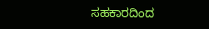ಸಹಕಾರದಿಂದ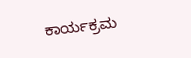ಕಾರ್ಯಕ್ರಮ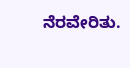ನೆರವೇರಿತು.